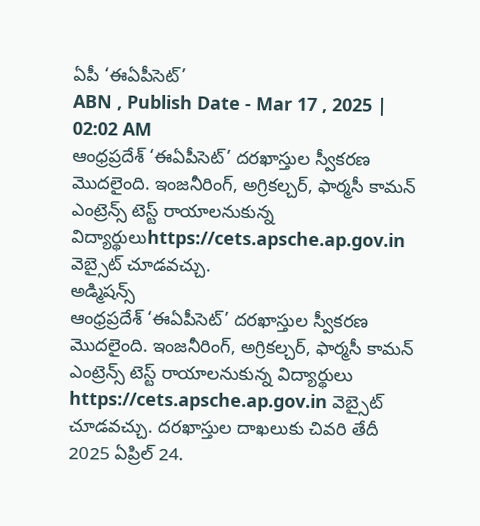ఏపీ ‘ఈఏపీసెట్’
ABN , Publish Date - Mar 17 , 2025 | 02:02 AM
ఆంధ్రప్రదేశ్ ‘ఈఏపీసెట్’ దరఖాస్తుల స్వీకరణ మొదలైంది. ఇంజనీరింగ్, అగ్రికల్చర్, ఫార్మసీ కామన్ ఎంట్రెన్స్ టెస్ట్ రాయాలనుకున్న విద్యార్థులుhttps://cets.apsche.ap.gov.in వెబ్సైట్ చూడవచ్చు.
అడ్మిషన్స్
ఆంధ్రప్రదేశ్ ‘ఈఏపీసెట్’ దరఖాస్తుల స్వీకరణ మొదలైంది. ఇంజనీరింగ్, అగ్రికల్చర్, ఫార్మసీ కామన్ ఎంట్రెన్స్ టెస్ట్ రాయాలనుకున్న విద్యార్థులు https://cets.apsche.ap.gov.in వెబ్సైట్ చూడవచ్చు. దరఖాస్తుల దాఖలుకు చివరి తేదీ 2025 ఏప్రిల్ 24.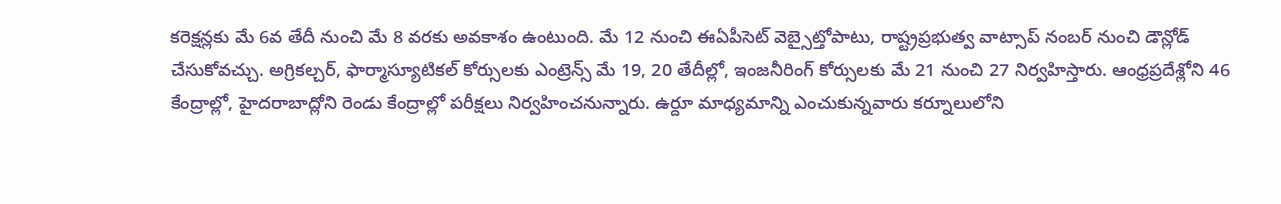కరెక్షన్లకు మే 6వ తేదీ నుంచి మే 8 వరకు అవకాశం ఉంటుంది. మే 12 నుంచి ఈఏపీసెట్ వెబ్సైట్తోపాటు, రాష్ట్రప్రభుత్వ వాట్సాప్ నంబర్ నుంచి డౌన్లోడ్ చేసుకోవచ్చు. అగ్రికల్చర్, ఫార్మాస్యూటికల్ కోర్సులకు ఎంట్రెన్స్ మే 19, 20 తేదీల్లో, ఇంజనీరింగ్ కోర్సులకు మే 21 నుంచి 27 నిర్వహిస్తారు. ఆంధ్రప్రదేశ్లోని 46 కేంద్రాల్లో, హైదరాబాద్లోని రెండు కేంద్రాల్లో పరీక్షలు నిర్వహించనున్నారు. ఉర్దూ మాధ్యమాన్ని ఎంచుకున్నవారు కర్నూలులోని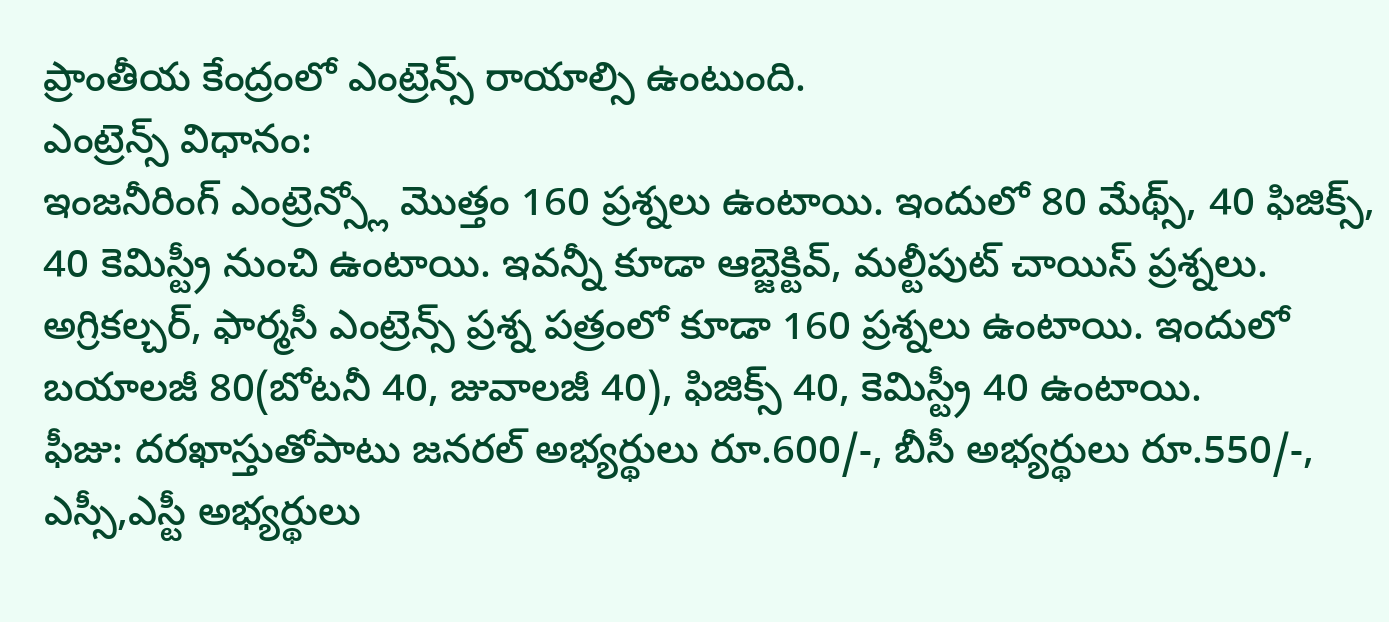ప్రాంతీయ కేంద్రంలో ఎంట్రెన్స్ రాయాల్సి ఉంటుంది.
ఎంట్రెన్స్ విధానం:
ఇంజనీరింగ్ ఎంట్రెన్స్లో మొత్తం 160 ప్రశ్నలు ఉంటాయి. ఇందులో 80 మేథ్స్, 40 ఫిజిక్స్, 40 కెమిస్ట్రీ నుంచి ఉంటాయి. ఇవన్నీ కూడా ఆబ్జెక్టివ్, మల్టీపుట్ చాయిస్ ప్రశ్నలు.
అగ్రికల్చర్, ఫార్మసీ ఎంట్రెన్స్ ప్రశ్న పత్రంలో కూడా 160 ప్రశ్నలు ఉంటాయి. ఇందులో బయాలజీ 80(బోటనీ 40, జువాలజీ 40), ఫిజిక్స్ 40, కెమిస్ట్రీ 40 ఉంటాయి.
ఫీజు: దరఖాస్తుతోపాటు జనరల్ అభ్యర్థులు రూ.600/-, బీసీ అభ్యర్థులు రూ.550/-, ఎస్సీ,ఎస్టీ అభ్యర్థులు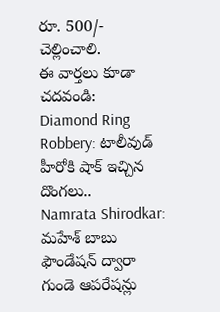రూ. 500/- చెల్లించాలి.
ఈ వార్తలు కూడా చదవండి:
Diamond Ring Robbery: టాలీవుడ్ హీరోకి షాక్ ఇచ్చిన దొంగలు..
Namrata Shirodkar: మహేశ్ బాబు ఫౌండేషన్ ద్వారా గుండె ఆపరేషన్లు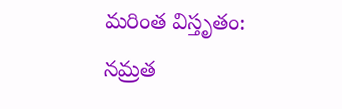మరింత విస్తృతం: నమ్రత